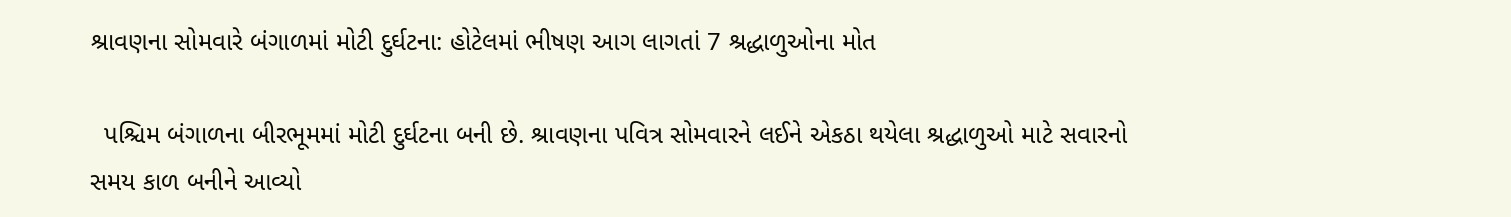શ્રાવણના સોમવારે બંગાળમાં મોટી દુર્ઘટના: હોટેલમાં ભીષણ આગ લાગતાં 7 શ્રદ્ધાળુઓના મોત

  પશ્ચિમ બંગાળના બીરભૂમમાં મોટી દુર્ઘટના બની છે. શ્રાવણના પવિત્ર સોમવારને લઈને એકઠા થયેલા શ્રદ્ધાળુઓ માટે સવારનો સમય કાળ બનીને આવ્યો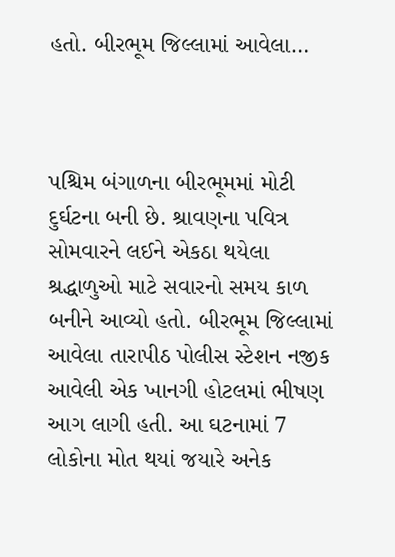હતો. બીરભૂમ જિલ્લામાં આવેલા…



પશ્ચિમ બંગાળના બીરભૂમમાં મોટી દુર્ઘટના બની છે. શ્રાવણના પવિત્ર સોમવારને લઈને એકઠા થયેલા શ્રદ્ધાળુઓ માટે સવારનો સમય કાળ બનીને આવ્યો હતો. બીરભૂમ જિલ્લામાં આવેલા તારાપીઠ પોલીસ સ્ટેશન નજીક આવેલી એક ખાનગી હોટલમાં ભીષણ આગ લાગી હતી. આ ઘટનામાં 7 લોકોના મોત થયાં જયારે અનેક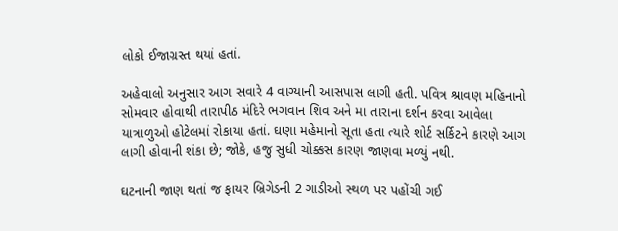લોકો ઈજાગ્રસ્ત થયાં હતાં.

અહેવાલો અનુસાર આગ સવારે 4 વાગ્યાની આસપાસ લાગી હતી. પવિત્ર શ્રાવણ મહિનાનો સોમવાર હોવાથી તારાપીઠ મંદિરે ભગવાન શિવ અને મા તારાના દર્શન કરવા આવેલા યાત્રાળુઓ હોટેલમાં રોકાયા હતાં. ઘણા મહેમાનો સૂતા હતા ત્યારે શોર્ટ સર્કિટને કારણે આગ લાગી હોવાની શંકા છે; જોકે, હજુ સુધી ચોક્કસ કારણ જાણવા મળ્યું નથી.

ઘટનાની જાણ થતાં જ ફાયર બ્રિગેડની 2 ગાડીઓ સ્થળ પર પહોંચી ગઈ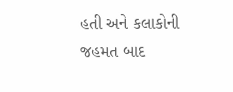હતી અને કલાકોની જહમત બાદ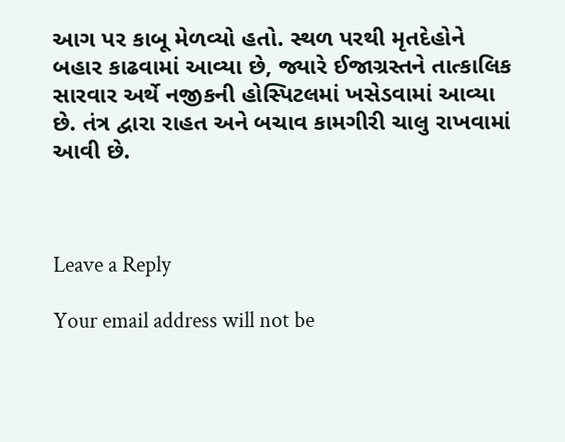આગ પર કાબૂ મેળવ્યો હતો. સ્થળ પરથી મૃતદેહોને બહાર કાઢવામાં આવ્યા છે, જ્યારે ઈજાગ્રસ્તને તાત્કાલિક સારવાર અર્થે નજીકની હોસ્પિટલમાં ખસેડવામાં આવ્યા છે. તંત્ર દ્વારા રાહત અને બચાવ કામગીરી ચાલુ રાખવામાં આવી છે.



Leave a Reply

Your email address will not be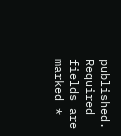published. Required fields are marked *